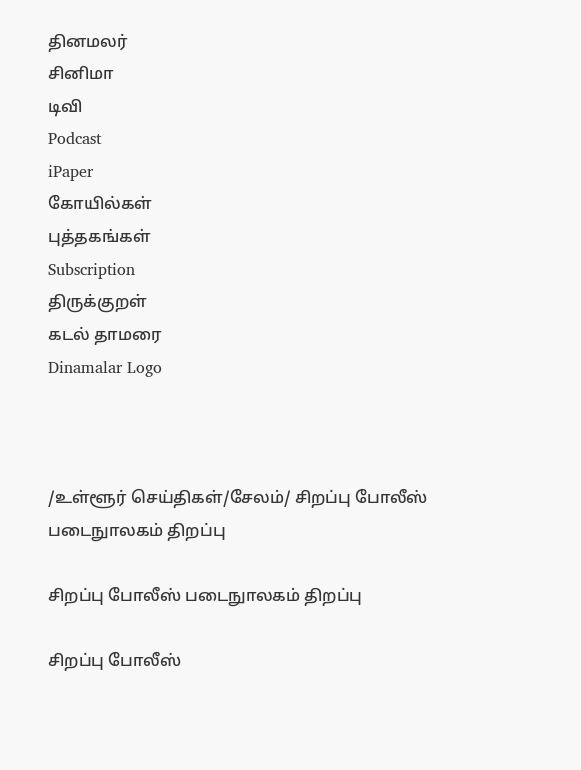தினமலர்
சினிமா
டிவி
Podcast
iPaper
கோயில்கள்
புத்தகங்கள்
Subscription
திருக்குறள்
கடல் தாமரை
Dinamalar Logo



/உள்ளூர் செய்திகள்/சேலம்/ சிறப்பு போலீஸ் படைநுாலகம் திறப்பு

சிறப்பு போலீஸ் படைநுாலகம் திறப்பு

சிறப்பு போலீஸ்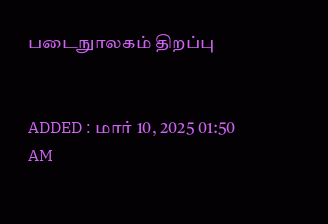படைநுாலகம் திறப்பு


ADDED : மார் 10, 2025 01:50 AM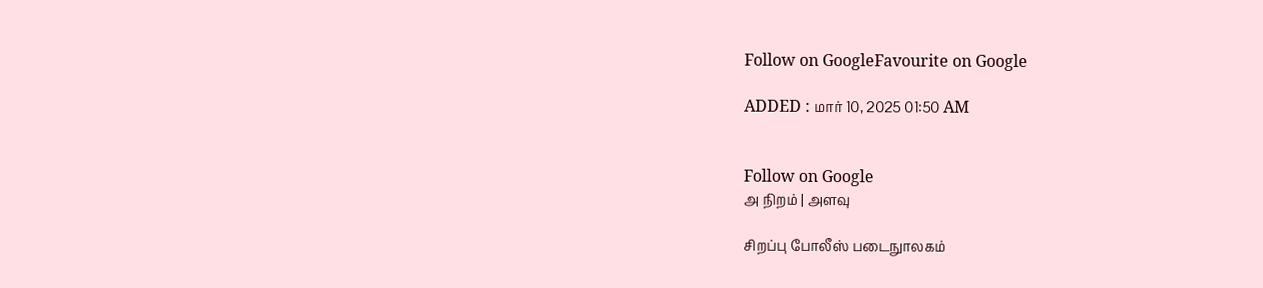Follow on GoogleFavourite on Google

ADDED : மார் 10, 2025 01:50 AM


Follow on Google
அ நிறம் | அளவு

சிறப்பு போலீஸ் படைநுாலகம்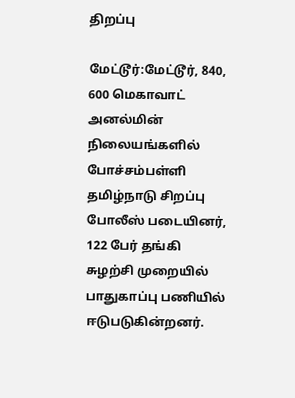திறப்பு

மேட்டூர்:மேட்டூர், 840, 600 மெகாவாட் அனல்மின் நிலையங்களில் போச்சம்பள்ளி தமிழ்நாடு சிறப்பு போலீஸ் படையினர், 122 பேர் தங்கி சுழற்சி முறையில் பாதுகாப்பு பணியில் ஈடுபடுகின்றனர்.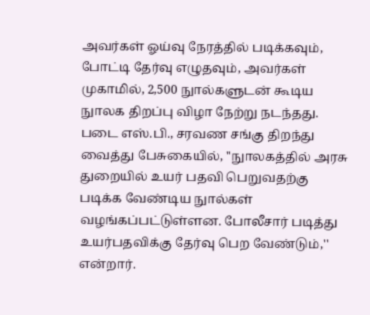அவர்கள் ஓய்வு நேரத்தில் படிக்கவும், போட்டி தேர்வு எழுதவும், அவர்கள் முகாமில், 2,500 நுால்களுடன் கூடிய நுாலக திறப்பு விழா நேற்று நடந்தது. படை எஸ்.பி., சரவண சங்கு திறந்து வைத்து பேசுகையில், ''நுாலகத்தில் அரசு துறையில் உயர் பதவி பெறுவதற்கு படிக்க வேண்டிய நுால்கள் வழங்கப்பட்டுள்ளன. போலீசார் படித்து உயர்பதவிக்கு தேர்வு பெற வேண்டும்,'' என்றார்.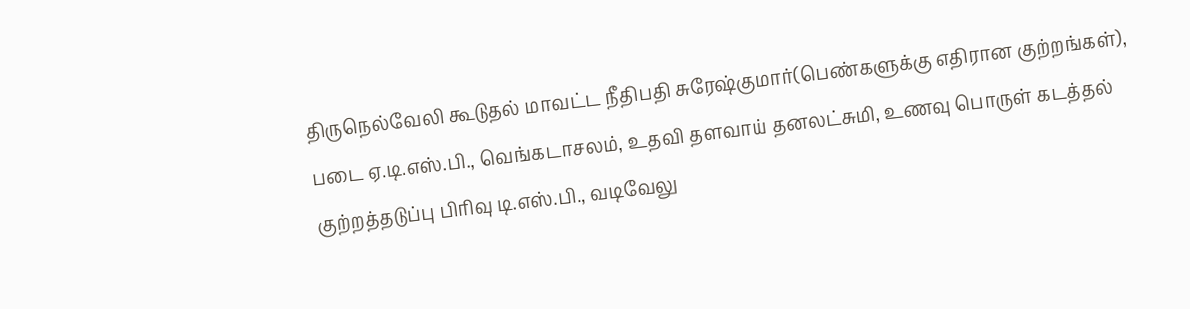திருநெல்வேலி கூடுதல் மாவட்ட நீதிபதி சுரேஷ்குமார்(பெண்களுக்கு எதிரான குற்றங்கள்), படை ஏ.டி.எஸ்.பி., வெங்கடாசலம், உதவி தளவாய் தனலட்சுமி, உணவு பொருள் கடத்தல் குற்றத்தடுப்பு பிரிவு டி.எஸ்.பி., வடிவேலு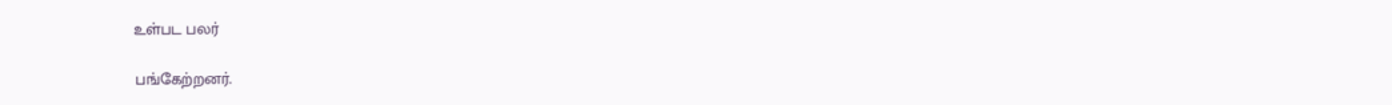உள்பட பலர்

பங்கேற்றனர்.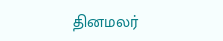தினமலர்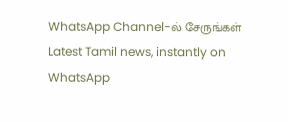WhatsApp Channel-ல் சேருங்கள்
Latest Tamil news, instantly on WhatsApp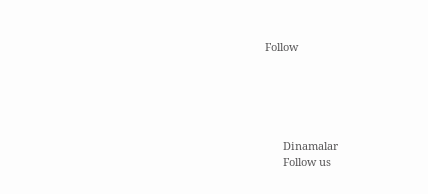Follow





      Dinamalar
      Follow us